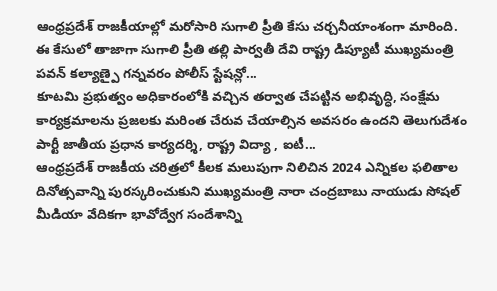ఆంధ్రప్రదేశ్ రాజకీయాల్లో మరోసారి సుగాలి ప్రీతి కేసు చర్చనీయాంశంగా మారింది. ఈ కేసులో తాజాగా సుగాలి ప్రీతి తల్లి పార్వతీ దేవి రాష్ట్ర డిప్యూటీ ముఖ్యమంత్రి పవన్ కల్యాణ్పై గన్నవరం పోలీస్ స్టేషన్లో...
కూటమి ప్రభుత్వం అధికారంలోకి వచ్చిన తర్వాత చేపట్టిన అభివృద్ధి, సంక్షేమ కార్యక్రమాలను ప్రజలకు మరింత చేరువ చేయాల్సిన అవసరం ఉందని తెలుగుదేశం పార్టీ జాతీయ ప్రధాన కార్యదర్శి, రాష్ట్ర విద్యా , ఐటీ...
ఆంధ్రప్రదేశ్ రాజకీయ చరిత్రలో కీలక మలుపుగా నిలిచిన 2024 ఎన్నికల ఫలితాల దినోత్సవాన్ని పురస్కరించుకుని ముఖ్యమంత్రి నారా చంద్రబాబు నాయుడు సోషల్ మీడియా వేదికగా భావోద్వేగ సందేశాన్ని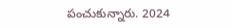పంచుకున్నారు. 2024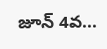జూన్ 4వ...